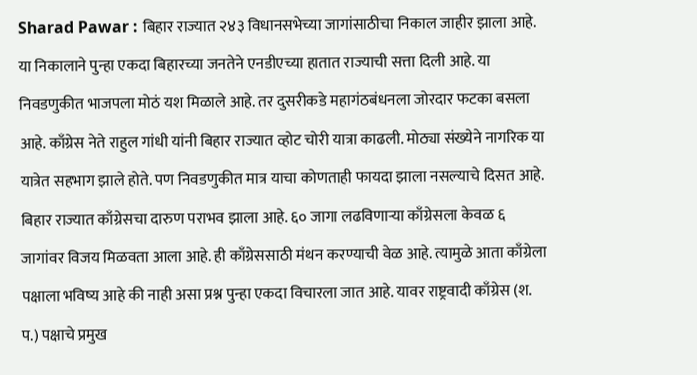Sharad Pawar : बिहार राज्यात २४३ विधानसभेच्या जागांसाठीचा निकाल जाहीर झाला आहे. या निकालाने पुन्हा एकदा बिहारच्या जनतेने एनडीएच्या हातात राज्याची सत्ता दिली आहे. या निवडणुकीत भाजपला मोठं यश मिळाले आहे. तर दुसरीकडे महागंठबंधनला जोरदार फटका बसला आहे. काँग्रेस नेते राहुल गांधी यांनी बिहार राज्यात व्होट चोरी यात्रा काढली. मोठ्या संख्येने नागरिक या यात्रेत सहभाग झाले होते. पण निवडणुकीत मात्र याचा कोणताही फायदा झाला नसल्याचे दिसत आहे. बिहार राज्यात काँग्रेसचा दारुण पराभव झाला आहे. ६० जागा लढविणाऱ्या काँग्रेसला केवळ ६ जागांवर विजय मिळवता आला आहे. ही काँग्रेससाठी मंथन करण्याची वेळ आहे. त्यामुळे आता काँग्रेला पक्षाला भविष्य आहे की नाही असा प्रश्न पुन्हा एकदा विचारला जात आहे. यावर राष्ट्रवादी काँग्रेस (श. प.) पक्षाचे प्रमुख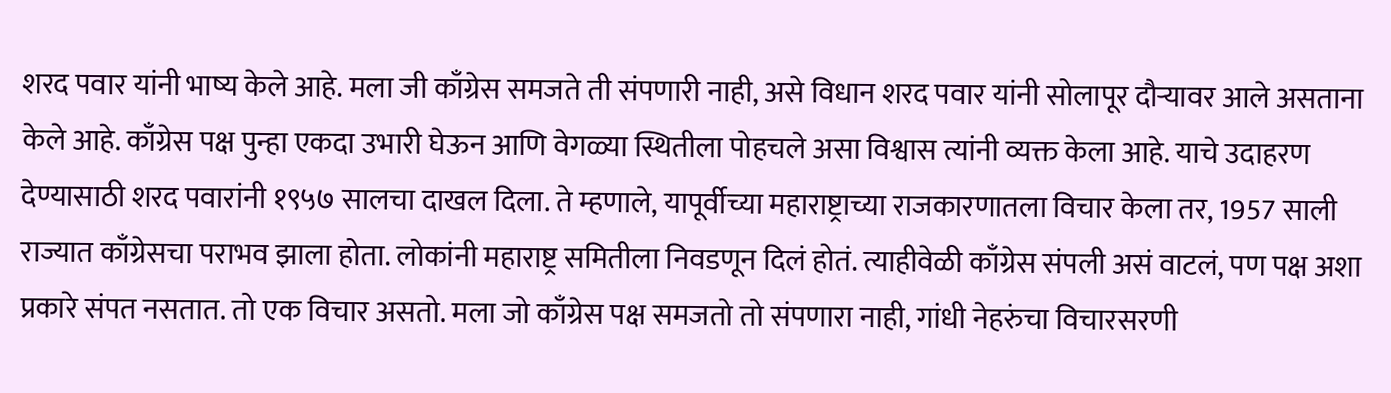शरद पवार यांनी भाष्य केले आहे. मला जी काँग्रेस समजते ती संपणारी नाही, असे विधान शरद पवार यांनी सोलापूर दौऱ्यावर आले असताना केले आहे. काँग्रेस पक्ष पुन्हा एकदा उभारी घेऊन आणि वेगळ्या स्थितीला पोहचले असा विश्वास त्यांनी व्यक्त केला आहे. याचे उदाहरण देण्यासाठी शरद पवारांनी १९५७ सालचा दाखल दिला. ते म्हणाले, यापूर्वीच्या महाराष्ट्राच्या राजकारणातला विचार केला तर, 1957 साली राज्यात काँग्रेसचा पराभव झाला होता. लोकांनी महाराष्ट्र समितीला निवडणून दिलं होतं. त्याहीवेळी काँग्रेस संपली असं वाटलं, पण पक्ष अशा प्रकारे संपत नसतात. तो एक विचार असतो. मला जो काँग्रेस पक्ष समजतो तो संपणारा नाही, गांधी नेहरुंचा विचारसरणी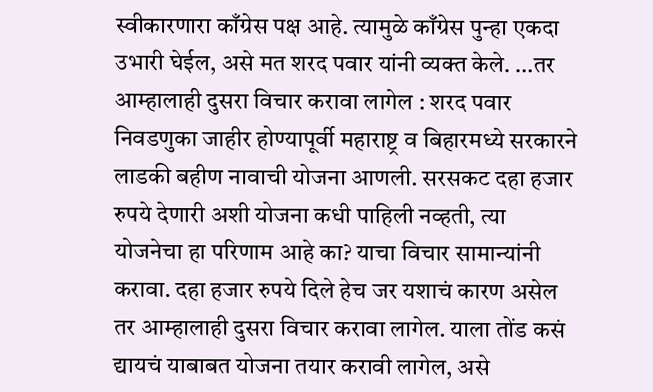स्वीकारणारा काँग्रेस पक्ष आहे. त्यामुळे काँग्रेस पुन्हा एकदा उभारी घेईल, असे मत शरद पवार यांनी व्यक्त केले. …तर आम्हालाही दुसरा विचार करावा लागेल : शरद पवार निवडणुका जाहीर होण्यापूर्वी महाराष्ट्र व बिहारमध्ये सरकारने लाडकी बहीण नावाची योजना आणली. सरसकट दहा हजार रुपये देणारी अशी योजना कधी पाहिली नव्हती, त्या योजनेचा हा परिणाम आहे का? याचा विचार सामान्यांनी करावा. दहा हजार रुपये दिले हेच जर यशाचं कारण असेल तर आम्हालाही दुसरा विचार करावा लागेल. याला तोंड कसं द्यायचं याबाबत योजना तयार करावी लागेल, असे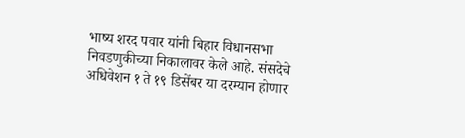भाष्य शरद पवार यांनी बिहार विधानसभा निवडणुकीच्या निकालावर केले आहे. संसदेचे अधिवेशन १ ते १९ डिसेंबर या दरम्यान होणार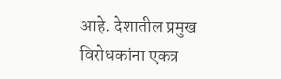आहे. देशातील प्रमुख विरोधकांना एकत्र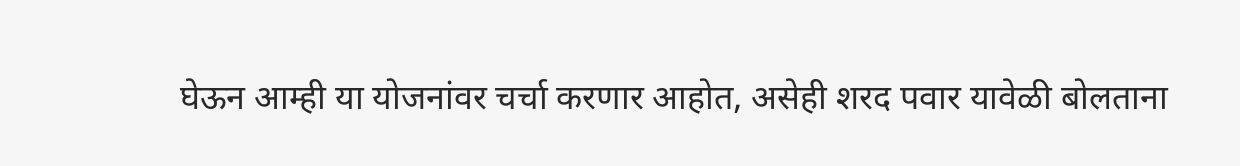घेऊन आम्ही या योजनांवर चर्चा करणार आहोत, असेही शरद पवार यावेळी बोलताना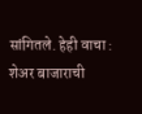सांगितले. हेही वाचा : शेअर बाजाराची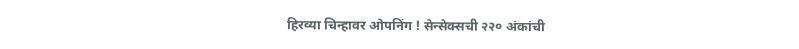हिरव्या चिन्हावर ओपनिंग ! सेन्सेक्सची २२० अंकांची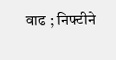वाढ ; निफ्टीने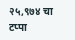२५,९७४ चा टप्पा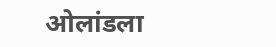ओलांडला